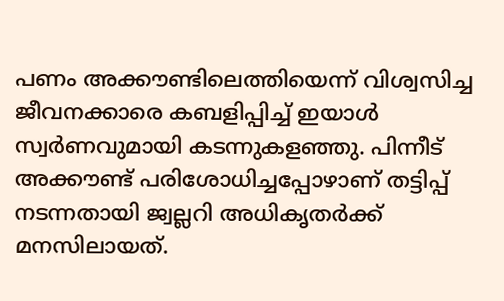പണം അക്കൗണ്ടിലെത്തിയെന്ന് വിശ്വസിച്ച ജീവനക്കാരെ കബളിപ്പിച്ച് ഇയാൾ സ്വർണവുമായി കടന്നുകളഞ്ഞു. പിന്നീട് അക്കൗണ്ട് പരിശോധിച്ചപ്പോഴാണ് തട്ടിപ്പ് നടന്നതായി ജ്വല്ലറി അധികൃതർക്ക് മനസിലായത്.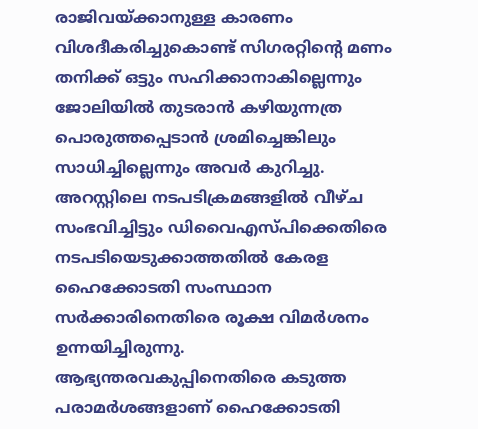രാജിവയ്ക്കാനുള്ള കാരണം വിശദീകരിച്ചുകൊണ്ട് സിഗരറ്റിന്റെ മണം തനിക്ക് ഒട്ടും സഹിക്കാനാകില്ലെന്നും ജോലിയിൽ തുടരാൻ കഴിയുന്നത്ര പൊരുത്തപ്പെടാൻ ശ്രമിച്ചെങ്കിലും സാധിച്ചില്ലെന്നും അവർ കുറിച്ചു.
അറസ്റ്റിലെ നടപടിക്രമങ്ങളിൽ വീഴ്ച സംഭവിച്ചിട്ടും ഡിവൈഎസ്പിക്കെതിരെ നടപടിയെടുക്കാത്തതിൽ കേരള ഹൈക്കോടതി സംസ്ഥാന സർക്കാരിനെതിരെ രൂക്ഷ വിമർശനം ഉന്നയിച്ചിരുന്നു. ആഭ്യന്തരവകുപ്പിനെതിരെ കടുത്ത പരാമർശങ്ങളാണ് ഹൈക്കോടതി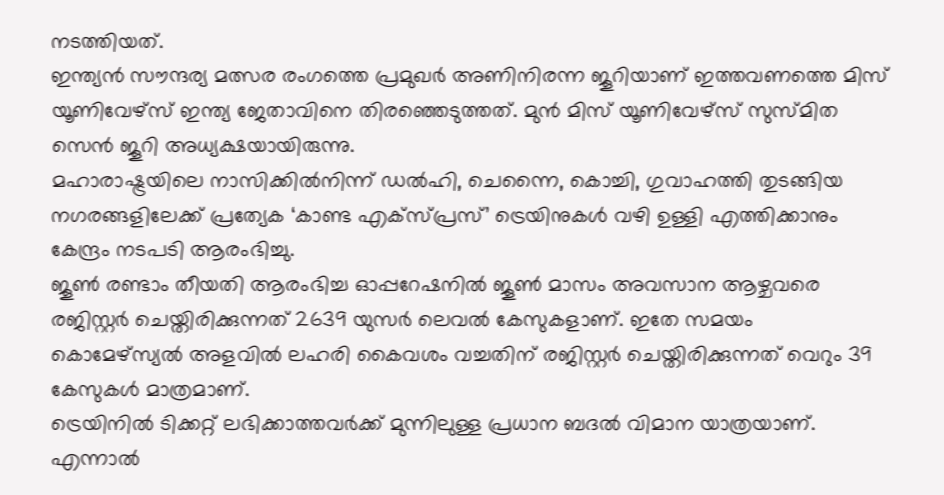നടത്തിയത്.
ഇന്ത്യൻ സൗന്ദര്യ മത്സര രംഗത്തെ പ്രമുഖർ അണിനിരന്ന ജൂറിയാണ് ഇത്തവണത്തെ മിസ് യൂണിവേഴ്സ് ഇന്ത്യ ജേതാവിനെ തിരഞ്ഞെടുത്തത്. മുൻ മിസ് യൂണിവേഴ്സ് സുസ്മിത സെൻ ജൂറി അധ്യക്ഷയായിരുന്നു.
മഹാരാഷ്ട്രയിലെ നാസിക്കിൽനിന്ന് ഡൽഹി, ചെന്നൈ, കൊച്ചി, ഗുവാഹത്തി തുടങ്ങിയ നഗരങ്ങളിലേക്ക് പ്രത്യേക ‘കാണ്ട എക്സ്പ്രസ്’ ട്രെയിനുകൾ വഴി ഉള്ളി എത്തിക്കാനും കേന്ദ്രം നടപടി ആരംഭിച്ചു.
ജൂൺ രണ്ടാം തീയതി ആരംഭിച്ച ഓപ്പറേഷനിൽ ജൂൺ മാസം അവസാന ആഴ്ചവരെ രജിസ്റ്റർ ചെയ്തിരിക്കുന്നത് 2639 യുസർ ലെവൽ കേസുകളാണ്. ഇതേ സമയം കൊമേഴ്സ്യൽ അളവിൽ ലഹരി കൈവശം വച്ചതിന് രജിസ്റ്റർ ചെയ്തിരിക്കുന്നത് വെറും 39 കേസുകൾ മാത്രമാണ്.
ട്രെയിനിൽ ടിക്കറ്റ് ലഭിക്കാത്തവർക്ക് മുന്നിലുള്ള പ്രധാന ബദൽ വിമാന യാത്രയാണ്. എന്നാൽ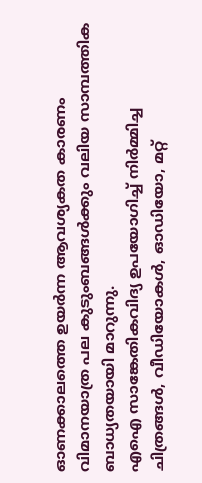ഓണക്കാലത്തെ ഉയർന്ന ആവശ്യകത കാരണം വിമാനയാത്ര പല കുടുംബങ്ങൾക്കും വലിയ സാമ്പത്തിക ബാധ്യതയായി മാറുന്നു.
എഐ സാങ്കേതികവിദ്യ ഉപയോഗിച്ച് നിർമ്മിച്ച ചിത്രങ്ങൾ, വീഡിയോകൾ, ഓഡിയോ, മറ്റ്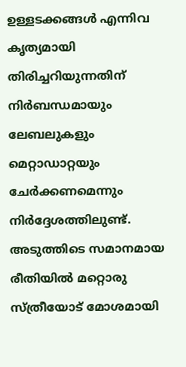ഉള്ളടക്കങ്ങൾ എന്നിവ കൃത്യമായി തിരിച്ചറിയുന്നതിന് നിർബന്ധമായും ലേബലുകളും മെറ്റാഡാറ്റയും ചേർക്കണമെന്നും നിർദ്ദേശത്തിലുണ്ട്.
അടുത്തിടെ സമാനമായ രീതിയിൽ മറ്റൊരു സ്ത്രീയോട് മോശമായി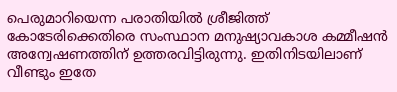പെരുമാറിയെന്ന പരാതിയിൽ ശ്രീജിത്ത് കോടേരിക്കെതിരെ സംസ്ഥാന മനുഷ്യാവകാശ കമ്മീഷൻ അന്വേഷണത്തിന് ഉത്തരവിട്ടിരുന്നു. ഇതിനിടയിലാണ് വീണ്ടും ഇതേ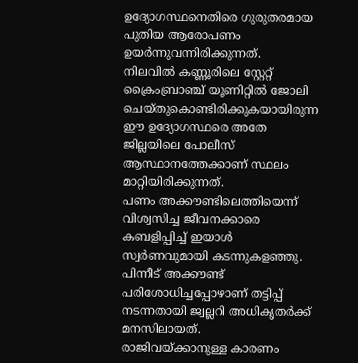ഉദ്യോഗസ്ഥനെതിരെ ഗുരുതരമായ പുതിയ ആരോപണം ഉയർന്നുവന്നിരിക്കുന്നത്.
നിലവിൽ കണ്ണൂരിലെ സ്റ്റേറ്റ് ക്രൈംബ്രാഞ്ച് യൂണിറ്റിൽ ജോലി ചെയ്തുകൊണ്ടിരിക്കുകയായിരുന്ന ഈ ഉദ്യോഗസ്ഥരെ അതേ ജില്ലയിലെ പോലീസ് ആസ്ഥാനത്തേക്കാണ് സ്ഥലം മാറ്റിയിരിക്കുന്നത്.
പണം അക്കൗണ്ടിലെത്തിയെന്ന് വിശ്വസിച്ച ജീവനക്കാരെ കബളിപ്പിച്ച് ഇയാൾ സ്വർണവുമായി കടന്നുകളഞ്ഞു. പിന്നീട് അക്കൗണ്ട് പരിശോധിച്ചപ്പോഴാണ് തട്ടിപ്പ് നടന്നതായി ജ്വല്ലറി അധികൃതർക്ക് മനസിലായത്.
രാജിവയ്ക്കാനുള്ള കാരണം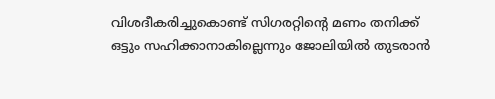വിശദീകരിച്ചുകൊണ്ട് സിഗരറ്റിന്റെ മണം തനിക്ക് ഒട്ടും സഹിക്കാനാകില്ലെന്നും ജോലിയിൽ തുടരാൻ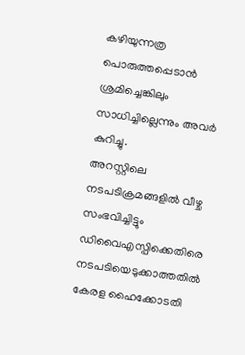കഴിയുന്നത്ര പൊരുത്തപ്പെടാൻ ശ്രമിച്ചെങ്കിലും സാധിച്ചില്ലെന്നും അവർ കുറിച്ചു.
അറസ്റ്റിലെ നടപടിക്രമങ്ങളിൽ വീഴ്ച സംഭവിച്ചിട്ടും ഡിവൈഎസ്പിക്കെതിരെ നടപടിയെടുക്കാത്തതിൽ കേരള ഹൈക്കോടതി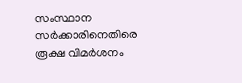സംസ്ഥാന സർക്കാരിനെതിരെ രൂക്ഷ വിമർശനം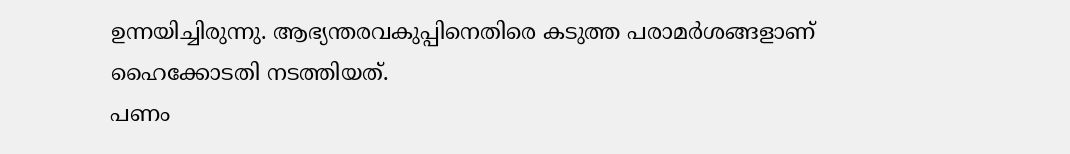ഉന്നയിച്ചിരുന്നു. ആഭ്യന്തരവകുപ്പിനെതിരെ കടുത്ത പരാമർശങ്ങളാണ് ഹൈക്കോടതി നടത്തിയത്.
പണം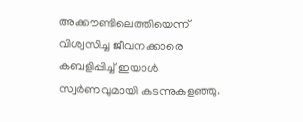അക്കൗണ്ടിലെത്തിയെന്ന് വിശ്വസിച്ച ജീവനക്കാരെ കബളിപ്പിച്ച് ഇയാൾ സ്വർണവുമായി കടന്നുകളഞ്ഞു.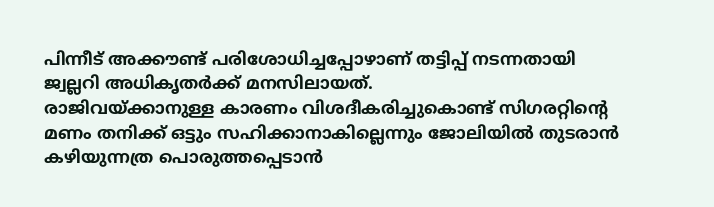പിന്നീട് അക്കൗണ്ട് പരിശോധിച്ചപ്പോഴാണ് തട്ടിപ്പ് നടന്നതായി ജ്വല്ലറി അധികൃതർക്ക് മനസിലായത്.
രാജിവയ്ക്കാനുള്ള കാരണം വിശദീകരിച്ചുകൊണ്ട് സിഗരറ്റിന്റെ മണം തനിക്ക് ഒട്ടും സഹിക്കാനാകില്ലെന്നും ജോലിയിൽ തുടരാൻ കഴിയുന്നത്ര പൊരുത്തപ്പെടാൻ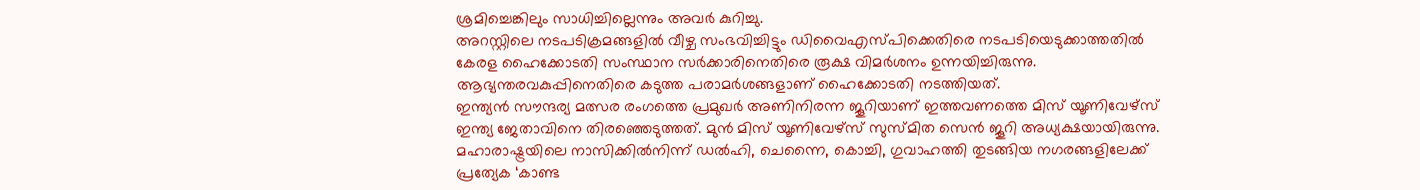ശ്രമിച്ചെങ്കിലും സാധിച്ചില്ലെന്നും അവർ കുറിച്ചു.
അറസ്റ്റിലെ നടപടിക്രമങ്ങളിൽ വീഴ്ച സംഭവിച്ചിട്ടും ഡിവൈഎസ്പിക്കെതിരെ നടപടിയെടുക്കാത്തതിൽ കേരള ഹൈക്കോടതി സംസ്ഥാന സർക്കാരിനെതിരെ രൂക്ഷ വിമർശനം ഉന്നയിച്ചിരുന്നു. ആഭ്യന്തരവകുപ്പിനെതിരെ കടുത്ത പരാമർശങ്ങളാണ് ഹൈക്കോടതി നടത്തിയത്.
ഇന്ത്യൻ സൗന്ദര്യ മത്സര രംഗത്തെ പ്രമുഖർ അണിനിരന്ന ജൂറിയാണ് ഇത്തവണത്തെ മിസ് യൂണിവേഴ്സ് ഇന്ത്യ ജേതാവിനെ തിരഞ്ഞെടുത്തത്. മുൻ മിസ് യൂണിവേഴ്സ് സുസ്മിത സെൻ ജൂറി അധ്യക്ഷയായിരുന്നു.
മഹാരാഷ്ട്രയിലെ നാസിക്കിൽനിന്ന് ഡൽഹി, ചെന്നൈ, കൊച്ചി, ഗുവാഹത്തി തുടങ്ങിയ നഗരങ്ങളിലേക്ക് പ്രത്യേക ‘കാണ്ട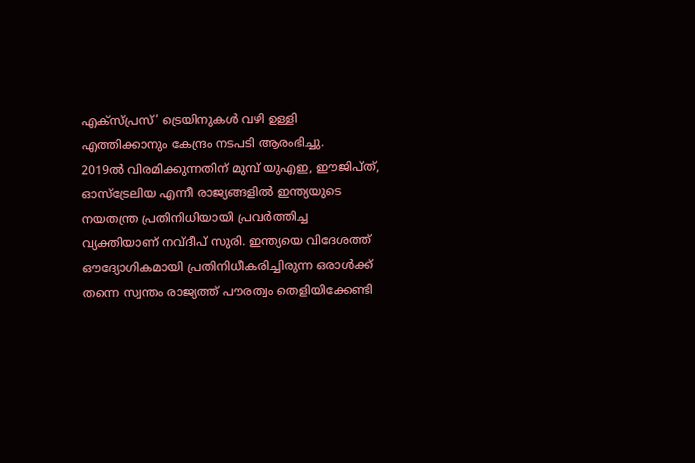എക്സ്പ്രസ്’ ട്രെയിനുകൾ വഴി ഉള്ളി എത്തിക്കാനും കേന്ദ്രം നടപടി ആരംഭിച്ചു.
2019ൽ വിരമിക്കുന്നതിന് മുമ്പ് യുഎഇ, ഈജിപ്ത്, ഓസ്ട്രേലിയ എന്നീ രാജ്യങ്ങളിൽ ഇന്ത്യയുടെ നയതന്ത്ര പ്രതിനിധിയായി പ്രവർത്തിച്ച വ്യക്തിയാണ് നവ്ദീപ് സുരി. ഇന്ത്യയെ വിദേശത്ത് ഔദ്യോഗികമായി പ്രതിനിധീകരിച്ചിരുന്ന ഒരാൾക്ക് തന്നെ സ്വന്തം രാജ്യത്ത് പൗരത്വം തെളിയിക്കേണ്ടി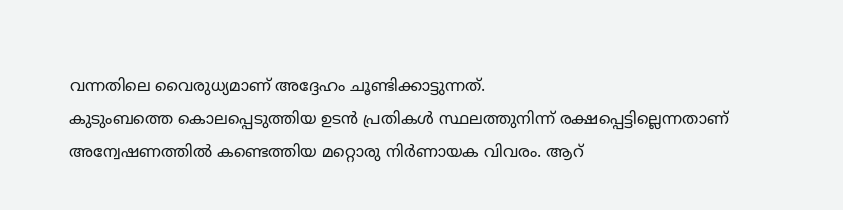വന്നതിലെ വൈരുധ്യമാണ് അദ്ദേഹം ചൂണ്ടിക്കാട്ടുന്നത്.
കുടുംബത്തെ കൊലപ്പെടുത്തിയ ഉടൻ പ്രതികൾ സ്ഥലത്തുനിന്ന് രക്ഷപ്പെട്ടില്ലെന്നതാണ് അന്വേഷണത്തിൽ കണ്ടെത്തിയ മറ്റൊരു നിർണായക വിവരം. ആറ്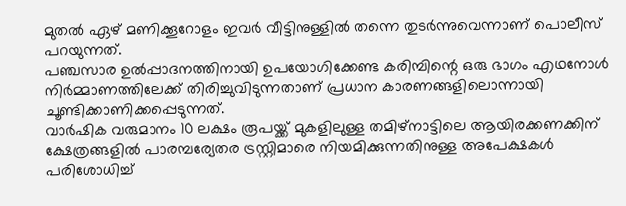മുതൽ ഏഴ് മണിക്കൂറോളം ഇവർ വീട്ടിനുള്ളിൽ തന്നെ തുടർന്നുവെന്നാണ് പൊലീസ് പറയുന്നത്.
പഞ്ചസാര ഉൽപ്പാദനത്തിനായി ഉപയോഗിക്കേണ്ട കരിമ്പിന്റെ ഒരു ഭാഗം എഥനോൾ നിർമ്മാണത്തിലേക്ക് തിരിച്ചുവിടുന്നതാണ് പ്രധാന കാരണങ്ങളിലൊന്നായി ചൂണ്ടിക്കാണിക്കപ്പെടുന്നത്.
വാർഷിക വരുമാനം 10 ലക്ഷം രൂപയ്ക്ക് മുകളിലുള്ള തമിഴ്നാട്ടിലെ ആയിരക്കണക്കിന് ക്ഷേത്രങ്ങളിൽ പാരമ്പര്യേതര ട്രസ്റ്റിമാരെ നിയമിക്കുന്നതിനുള്ള അപേക്ഷകൾ പരിശോധിച്ച്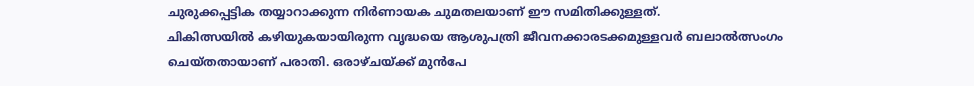ചുരുക്കപ്പട്ടിക തയ്യാറാക്കുന്ന നിർണായക ചുമതലയാണ് ഈ സമിതിക്കുള്ളത്.
ചികിത്സയിൽ കഴിയുകയായിരുന്ന വൃദ്ധയെ ആശുപത്രി ജീവനക്കാരടക്കമുള്ളവർ ബലാൽത്സംഗം ചെയ്തതായാണ് പരാതി. ഒരാഴ്ചയ്ക്ക് മുൻപേ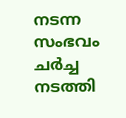നടന്ന സംഭവം ചർച്ച നടത്തി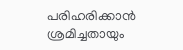പരിഹരിക്കാൻ ശ്രമിച്ചതായും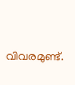വിവരമുണ്ട്.